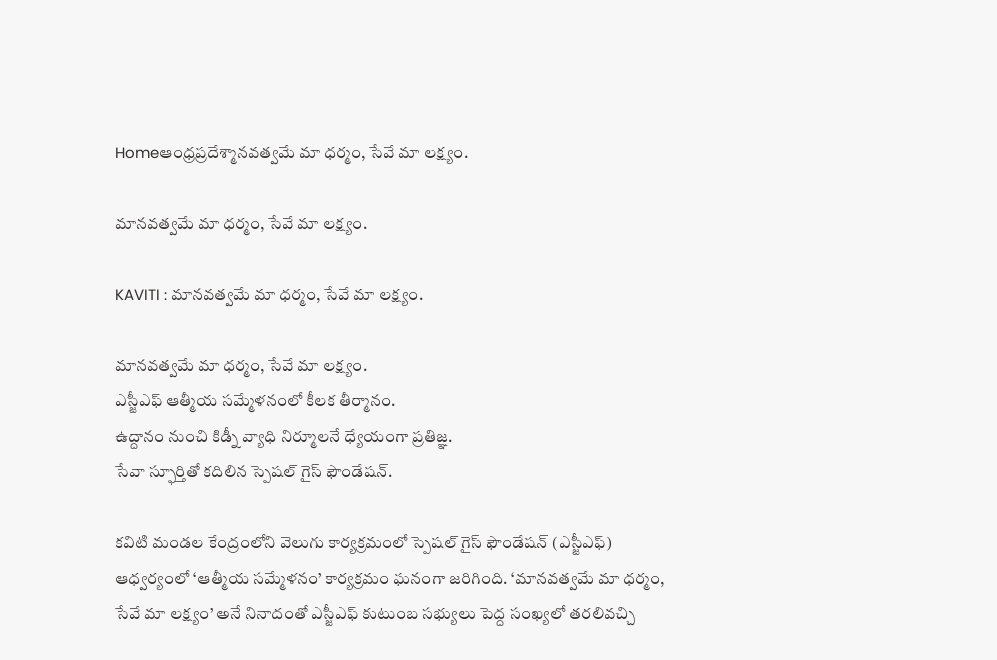Homeఆంధ్రప్రదేశ్మానవత్వమే మా ధర్మం, సేవే మా లక్ష్యం.

మానవత్వమే మా ధర్మం, సేవే మా లక్ష్యం.

KAVITI : మానవత్వమే మా ధర్మం, సేవే మా లక్ష్యం.

మానవత్వమే మా ధర్మం, సేవే మా లక్ష్యం.
ఎస్జీఎఫ్ ఆత్మీయ సమ్మేళనంలో కీలక తీర్మానం.
ఉద్దానం నుంచి కిడ్నీ వ్యాధి నిర్మూలనే ధ్యేయంగా ప్రతిజ్ఞ.
సేవా స్ఫూర్తితో కదిలిన స్పెషల్ గైస్ ఫౌండేషన్.

కవిటి మండల కేంద్రంలోని వెలుగు కార్యక్రమంలో స్పెషల్ గైస్ ఫౌండేషన్ (ఎస్జీఎఫ్) ఆధ్వర్యంలో ‘ఆత్మీయ సమ్మేళనం’ కార్యక్రమం ఘనంగా జరిగింది. ‘మానవత్వమే మా ధర్మం, సేవే మా లక్ష్యం’ అనే నినాదంతో ఎస్జీఎఫ్ కుటుంబ సభ్యులు పెద్ద సంఖ్యలో తరలివచ్చి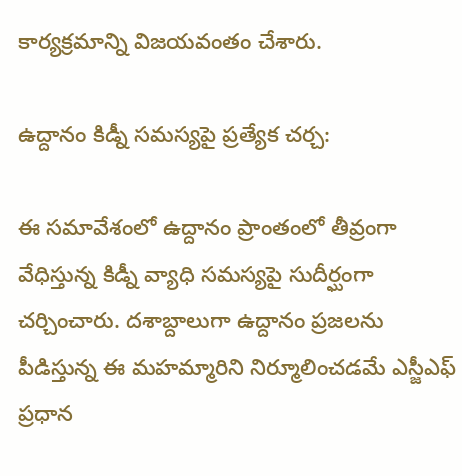కార్యక్రమాన్ని విజయవంతం చేశారు.

ఉద్దానం కిడ్నీ సమస్యపై ప్రత్యేక చర్చ:

ఈ సమావేశంలో ఉద్దానం ప్రాంతంలో తీవ్రంగా వేధిస్తున్న కిడ్నీ వ్యాధి సమస్యపై సుదీర్ఘంగా చర్చించారు. దశాబ్దాలుగా ఉద్దానం ప్రజలను పీడిస్తున్న ఈ మహమ్మారిని నిర్మూలించడమే ఎస్జీఎఫ్ ప్రధాన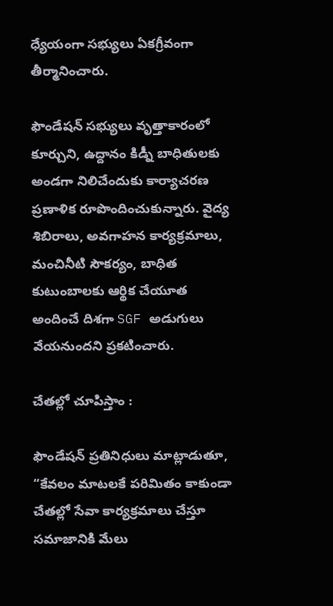ధ్యేయంగా సభ్యులు ఏకగ్రీవంగా తీర్మానించారు.

ఫౌండేషన్ సభ్యులు వృత్తాకారంలో కూర్చుని, ఉద్దానం కిడ్నీ బాధితులకు అండగా నిలిచేందుకు కార్యాచరణ ప్రణాళిక రూపొందించుకున్నారు. వైద్య శిబిరాలు, అవగాహన కార్యక్రమాలు, మంచినీటి సౌకర్యం, బాధిత కుటుంబాలకు ఆర్థిక చేయూత అందించే దిశగా SGF అడుగులు వేయనుందని ప్రకటించారు.

చేతల్లో చూపిస్తాం :

ఫౌండేషన్ ప్రతినిధులు మాట్లాడుతూ, “కేవలం మాటలకే పరిమితం కాకుండా చేతల్లో సేవా కార్యక్రమాలు చేస్తూ సమాజానికి మేలు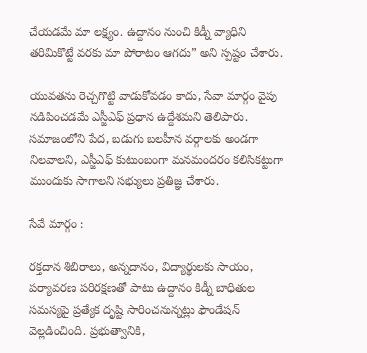చేయడమే మా లక్ష్యం. ఉద్దానం నుంచి కిడ్నీ వ్యాధిని తరిమికొట్టే వరకు మా పోరాటం ఆగదు” అని స్పష్టం చేశారు.

యువతను రెచ్చగొట్టి వాడుకోవడం కాదు, సేవా మార్గం వైపు నడిపించడమే ఎస్జీఎఫ్ ప్రధాన ఉద్దేశమని తెలిపారు. సమాజంలోని పేద, బడుగు బలహీన వర్గాలకు అండగా నిలవాలని, ఎస్జీఎఫ్ కుటుంబంగా మనమందరం కలిసికట్టుగా ముందుకు సాగాలని సభ్యులు ప్రతిజ్ఞ చేశారు.

సేవే మార్గం :

రక్తదాన శిబిరాలు, అన్నదానం, విద్యార్థులకు సాయం, పర్యావరణ పరిరక్షణతో పాటు ఉద్దానం కిడ్నీ బాధితుల సమస్యపై ప్రత్యేక దృష్టి సారించనున్నట్లు ఫౌండేషన్ వెల్లడించింది. ప్రభుత్వానికి,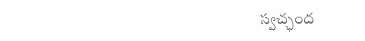స్వచ్ఛంద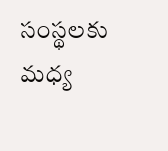సంస్థలకు మధ్య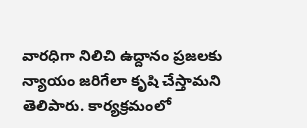వారధిగా నిలిచి ఉద్దానం ప్రజలకు న్యాయం జరిగేలా కృషి చేస్తామని తెలిపారు. కార్యక్రమంలో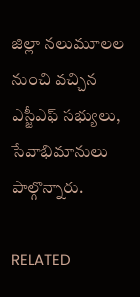జిల్లా నలుమూలల నుంచి వచ్చిన ఎస్జీఎఫ్ సభ్యులు, సేవాభిమానులు పాల్గొన్నారు.

RELATED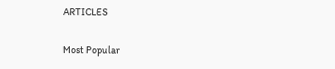ARTICLES

Most Popular